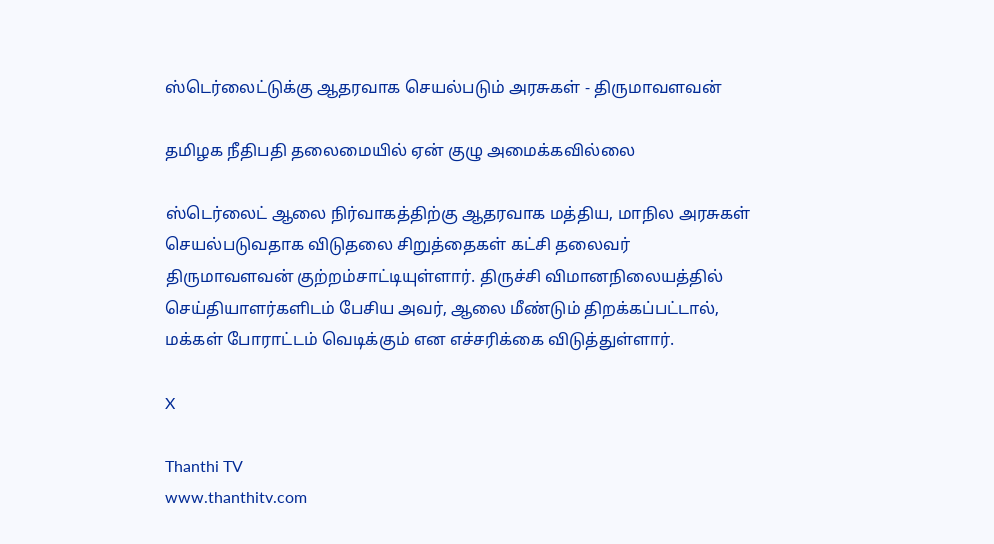ஸ்டெர்லைட்டுக்கு ஆதரவாக செயல்படும் அரசுகள் - திருமாவளவன்

தமிழக நீதிபதி தலைமையில் ஏன் குழு அமைக்கவில்லை

ஸ்டெர்லைட் ஆலை நிர்வாகத்திற்கு ஆதரவாக மத்திய, மாநில அரசுகள் செயல்படுவதாக விடுதலை சிறுத்தைகள் கட்சி தலைவர் திருமாவளவன் குற்றம்சாட்டியுள்ளார். திருச்சி விமானநிலையத்தில் செய்தியாளர்களிடம் பேசிய அவர், ஆலை மீண்டும் திறக்கப்பட்டால், மக்கள் போராட்டம் வெடிக்கும் என எச்சரிக்கை விடுத்துள்ளார்.

X

Thanthi TV
www.thanthitv.com